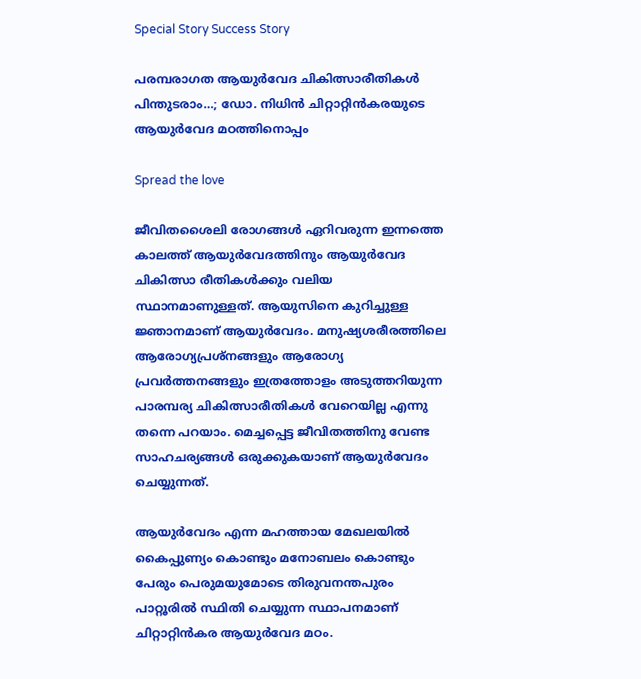Special Story Success Story

പരമ്പരാഗത ആയുര്‍വേദ ചികിത്സാരീതികള്‍ പിന്തുടരാം…; ഡോ. നിധിന്‍ ചിറ്റാറ്റിന്‍കരയുടെ ആയുര്‍വേദ മഠത്തിനൊപ്പം

Spread the love

ജീവിതശൈലി രോഗങ്ങള്‍ ഏറിവരുന്ന ഇന്നത്തെ കാലത്ത് ആയുര്‍വേദത്തിനും ആയുര്‍വേദ ചികിത്സാ രീതികള്‍ക്കും വലിയ സ്ഥാനമാണുള്ളത്. ആയുസിനെ കുറിച്ചുള്ള ജ്ഞാനമാണ് ആയുര്‍വേദം. മനുഷ്യശരീരത്തിലെ ആരോഗ്യപ്രശ്‌നങ്ങളും ആരോഗ്യ പ്രവര്‍ത്തനങ്ങളും ഇത്രത്തോളം അടുത്തറിയുന്ന പാരമ്പര്യ ചികിത്സാരീതികള്‍ വേറെയില്ല എന്നു തന്നെ പറയാം. മെച്ചപ്പെട്ട ജീവിതത്തിനു വേണ്ട സാഹചര്യങ്ങള്‍ ഒരുക്കുകയാണ് ആയുര്‍വേദം ചെയ്യുന്നത്.

ആയുര്‍വേദം എന്ന മഹത്തായ മേഖലയില്‍ കൈപ്പുണ്യം കൊണ്ടും മനോബലം കൊണ്ടും പേരും പെരുമയുമോടെ തിരുവനന്തപുരം പാറ്റൂരില്‍ സ്ഥിതി ചെയ്യുന്ന സ്ഥാപനമാണ് ചിറ്റാറ്റിന്‍കര ആയുര്‍വേദ മഠം.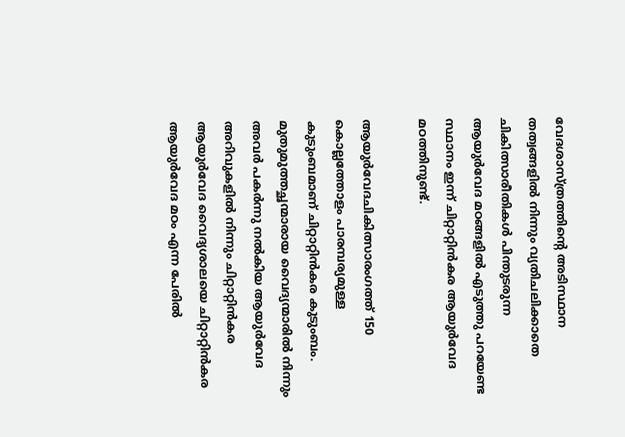വേദശാസ്ത്രത്തിന്റെ അടിസ്ഥാന തത്വങ്ങളില്‍ നിന്നും വ്യതിചലിക്കാതെ ചികിത്സാരീതികള്‍ പിന്തുടരുന്ന ആയുര്‍വേദ മഠങ്ങളില്‍ എടുത്തു പറയേണ്ട സ്ഥാനം ഇന്ന് ചിറ്റാറ്റിന്‍കര ആയുര്‍വേദ മഠത്തിനുണ്ട്.

ആയുര്‍വേദചികിത്സാരംഗത്ത് 150 കൊല്ലത്തോളം പാരമ്പര്യമുള്ള കുടുംബമാണ് ചിറ്റാറ്റിന്‍കര കുടുംബം. മുതുമുത്തച്ഛന്മാരായ വൈദ്യന്മാരില്‍ നിന്നും അവര്‍ പകര്‍ന്നു നല്‍കിയ ആയുര്‍വേദ അറിവുകളില്‍ നിന്നും ചിറ്റാറ്റിന്‍കര ആയുര്‍വേദ വൈദ്യശാലയെ ചിറ്റാറ്റിന്‍കര ആയുര്‍വേദ മഠം എന്ന പേരില്‍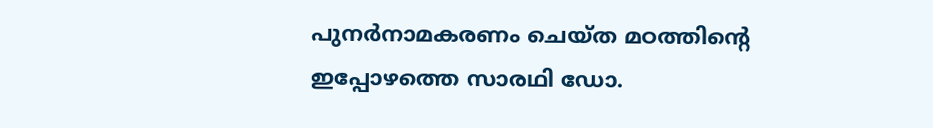പുനര്‍നാമകരണം ചെയ്ത മഠത്തിന്റെ ഇപ്പോഴത്തെ സാരഥി ഡോ.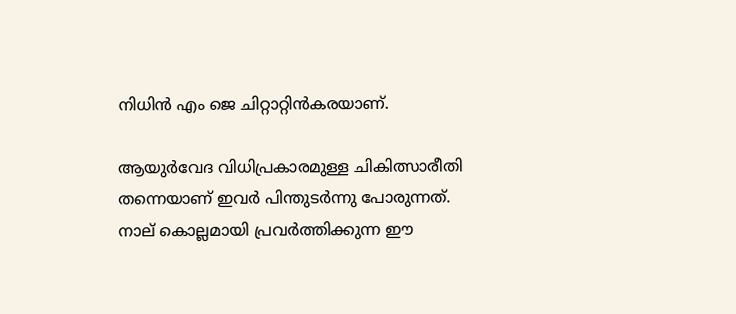നിധിന്‍ എം ജെ ചിറ്റാറ്റിന്‍കരയാണ്.

ആയുര്‍വേദ വിധിപ്രകാരമുള്ള ചികിത്സാരീതി തന്നെയാണ് ഇവര്‍ പിന്തുടര്‍ന്നു പോരുന്നത്. നാല് കൊല്ലമായി പ്രവര്‍ത്തിക്കുന്ന ഈ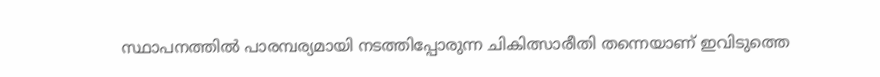സ്ഥാപനത്തില്‍ പാരമ്പര്യമായി നടത്തിപ്പോരുന്ന ചികിത്സാരീതി തന്നെയാണ് ഇവിടുത്തെ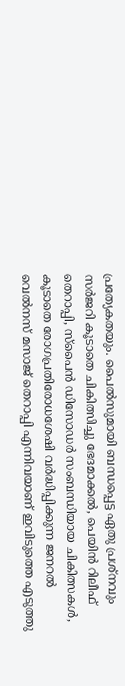പ്രത്യേകതയും. പൈല്‍സുമായി ബന്ധപ്പെട്ട ഏതു പ്രശ്‌നവും സര്‍ജറി കൂടാതെ ചികിത്സിച്ചു ഭേദമാക്കല്‍, പെയിന്‍ റിലീഫ് തെറാപ്പി, സ്‌പൈന്‍ ഡിസോഡര്‍ സംബന്ധിയായ ചികിത്സകള്‍, കൂടാതെ രോഗപ്രതിരോധശേഷി വര്‍ദ്ധിപ്പിക്കുന്ന ജനറല്‍ വെല്‍നസ് മസാജ് തെറാപ്പി എന്നിവയാണ് ഇവിടുത്തെ എടുത്തു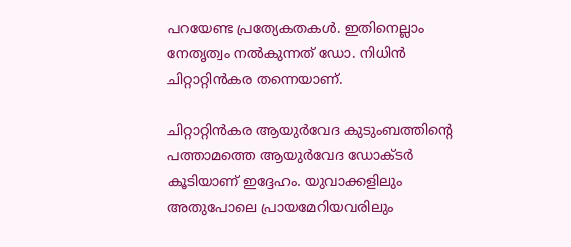പറയേണ്ട പ്രത്യേകതകള്‍. ഇതിനെല്ലാം നേതൃത്വം നല്‍കുന്നത് ഡോ. നിധിന്‍ ചിറ്റാറ്റിന്‍കര തന്നെയാണ്.

ചിറ്റാറ്റിന്‍കര ആയുര്‍വേദ കുടുംബത്തിന്റെ പത്താമത്തെ ആയുര്‍വേദ ഡോക്ടര്‍ കൂടിയാണ് ഇദ്ദേഹം. യുവാക്കളിലും അതുപോലെ പ്രായമേറിയവരിലും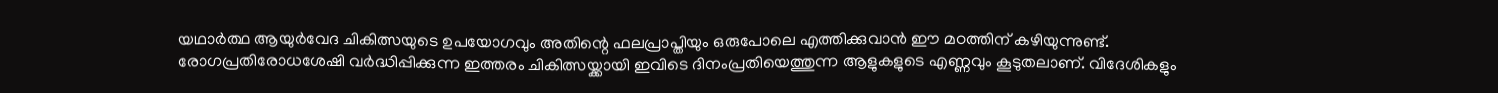യഥാര്‍ത്ഥ ആയുര്‍വേദ ചികിത്സയുടെ ഉപയോഗവും അതിന്റെ ഫലപ്രാപ്തിയും ഒരുപോലെ എത്തിക്കുവാന്‍ ഈ മഠത്തിന് കഴിയുന്നുണ്ട്. രോഗപ്രതിരോധശേഷി വര്‍ദ്ധിപ്പിക്കുന്ന ഇത്തരം ചികിത്സയ്ക്കായി ഇവിടെ ദിനംപ്രതിയെത്തുന്ന ആളുകളുടെ എണ്ണവും കൂടുതലാണ്. വിദേശികളും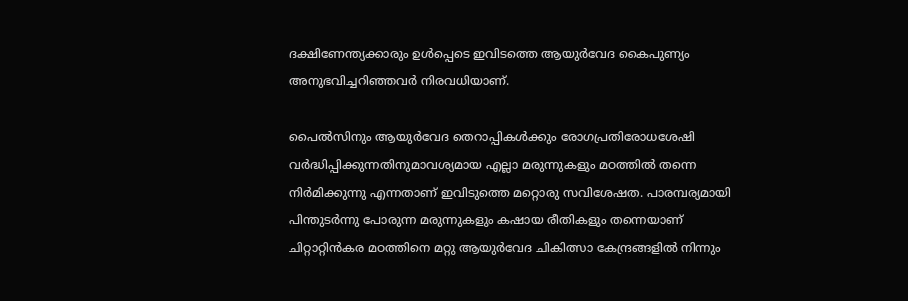ദക്ഷിണേന്ത്യക്കാരും ഉള്‍പ്പെടെ ഇവിടത്തെ ആയുര്‍വേദ കൈപുണ്യം അനുഭവിച്ചറിഞ്ഞവര്‍ നിരവധിയാണ്.

പൈല്‍സിനും ആയുര്‍വേദ തെറാപ്പികള്‍ക്കും രോഗപ്രതിരോധശേഷി വര്‍ദ്ധിപ്പിക്കുന്നതിനുമാവശ്യമായ എല്ലാ മരുന്നുകളും മഠത്തില്‍ തന്നെ നിര്‍മിക്കുന്നു എന്നതാണ് ഇവിടുത്തെ മറ്റൊരു സവിശേഷത. പാരമ്പര്യമായി പിന്തുടര്‍ന്നു പോരുന്ന മരുന്നുകളും കഷായ രീതികളും തന്നെയാണ് ചിറ്റാറ്റിന്‍കര മഠത്തിനെ മറ്റു ആയുര്‍വേദ ചികിത്സാ കേന്ദ്രങ്ങളില്‍ നിന്നും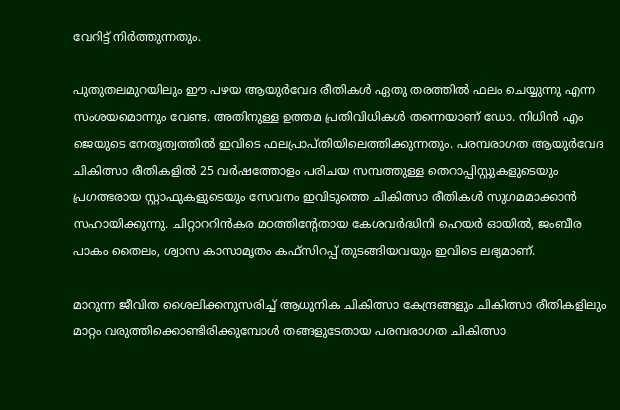വേറിട്ട് നിര്‍ത്തുന്നതും.

പുതുതലമുറയിലും ഈ പഴയ ആയുര്‍വേദ രീതികള്‍ ഏതു തരത്തില്‍ ഫലം ചെയ്യുന്നു എന്ന സംശയമൊന്നും വേണ്ട. അതിനുള്ള ഉത്തമ പ്രതിവിധികള്‍ തന്നെയാണ് ഡോ. നിധിന്‍ എം ജെയുടെ നേതൃത്വത്തില്‍ ഇവിടെ ഫലപ്രാപ്തിയിലെത്തിക്കുന്നതും. പരമ്പരാഗത ആയുര്‍വേദ ചികിത്സാ രീതികളില്‍ 25 വര്‍ഷത്തോളം പരിചയ സമ്പത്തുള്ള തെറാപ്പിസ്റ്റുകളുടെയും പ്രഗത്ഭരായ സ്റ്റാഫുകളുടെയും സേവനം ഇവിടുത്തെ ചികിത്സാ രീതികള്‍ സുഗമമാക്കാന്‍ സഹായിക്കുന്നു. ചിറ്റാററിന്‍കര മഠത്തിന്റേതായ കേശവര്‍ദ്ധിനി ഹെയര്‍ ഓയില്‍, ജംബീര പാകം തൈലം, ശ്വാസ കാസാമൃതം കഫ്‌സിറപ്പ് തുടങ്ങിയവയും ഇവിടെ ലഭ്യമാണ്.

മാറുന്ന ജീവിത ശൈലിക്കനുസരിച്ച് ആധുനിക ചികിത്സാ കേന്ദ്രങ്ങളും ചികിത്സാ രീതികളിലും മാറ്റം വരുത്തിക്കൊണ്ടിരിക്കുമ്പോള്‍ തങ്ങളുടേതായ പരമ്പരാഗത ചികിത്സാ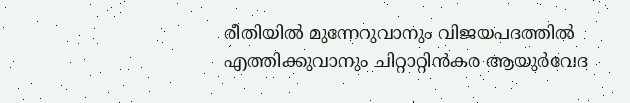രീതിയില്‍ മുന്നേറുവാനും വിജയപദത്തില്‍ എത്തിക്കുവാനും ചിറ്റാറ്റിന്‍കര ആയുര്‍വേദ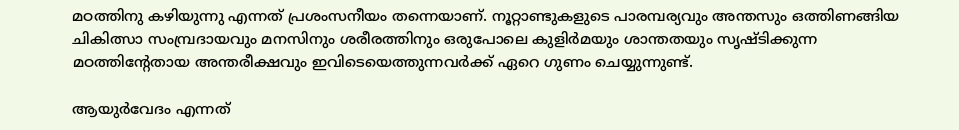മഠത്തിനു കഴിയുന്നു എന്നത് പ്രശംസനീയം തന്നെയാണ്. നൂറ്റാണ്ടുകളുടെ പാരമ്പര്യവും അന്തസും ഒത്തിണങ്ങിയ ചികിത്സാ സംമ്പ്രദായവും മനസിനും ശരീരത്തിനും ഒരുപോലെ കുളിര്‍മയും ശാന്തതയും സൃഷ്ടിക്കുന്ന മഠത്തിന്റേതായ അന്തരീക്ഷവും ഇവിടെയെത്തുന്നവര്‍ക്ക് ഏറെ ഗുണം ചെയ്യുന്നുണ്ട്.

ആയുര്‍വേദം എന്നത്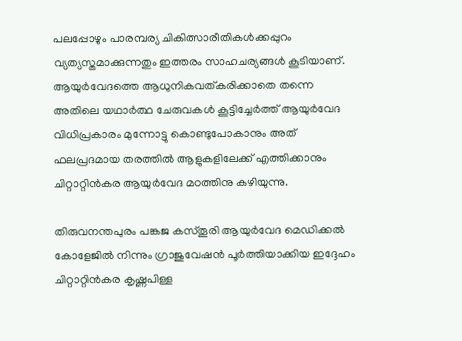പലപ്പോഴും പാരമ്പര്യ ചികിത്സാരീതികള്‍ക്കപ്പുറം വ്യത്യസ്തമാക്കുന്നതും ഇത്തരം സാഹചര്യങ്ങള്‍ കൂടിയാണ്. ആയുര്‍വേദത്തെ ആധുനികവത്കരിക്കാതെ തന്നെ അതിലെ യഥാര്‍ത്ഥ ചേരുവകള്‍ കൂട്ടിച്ചേര്‍ത്ത് ആയുര്‍വേദ വിധിപ്രകാരം മുന്നോട്ടു കൊണ്ടുപോകാനും അത് ഫലപ്രദമായ തരത്തില്‍ ആളുകളിലേക്ക് എത്തിക്കാനും ചിറ്റാറ്റിന്‍കര ആയുര്‍വേദ മഠത്തിനു കഴിയുന്നു.

തിരുവനന്തപുരം പങ്കജ കസ്തൂരി ആയുര്‍വേദ മെഡിക്കല്‍ കോളേജില്‍ നിന്നും ഗ്രാജുവേഷന്‍ പൂര്‍ത്തിയാക്കിയ ഇദ്ദേഹം ചിറ്റാറ്റിന്‍കര കൃഷ്ണപിള്ള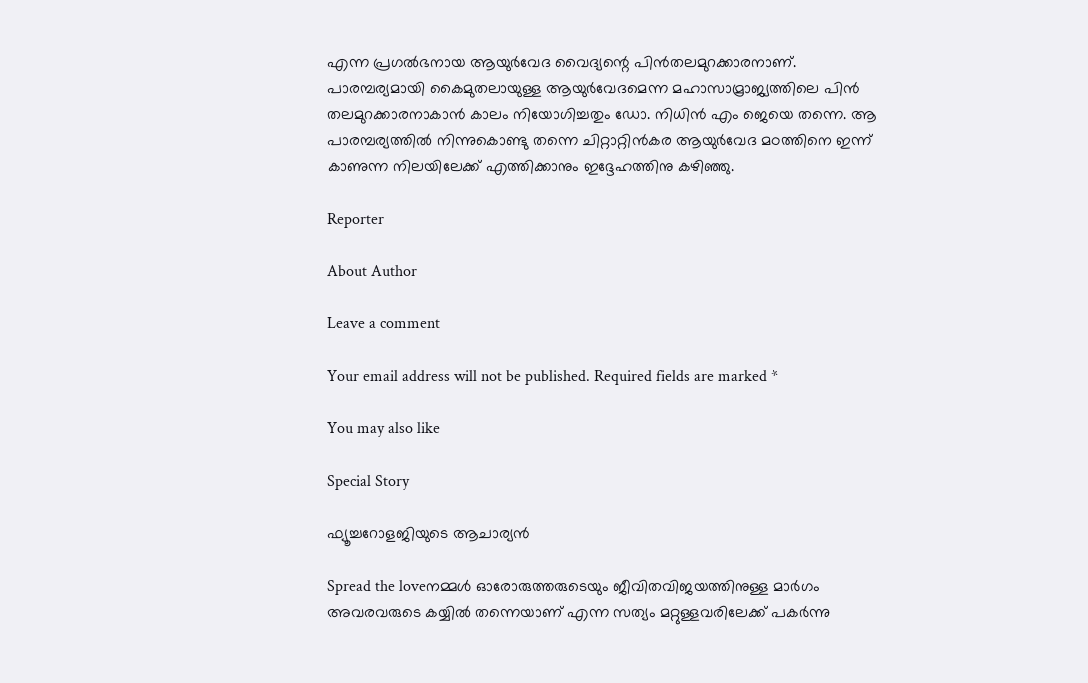എന്ന പ്രഗല്‍ഭനായ ആയുര്‍വേദ വൈദ്യന്റെ പിന്‍തലമുറക്കാരനാണ്. പാരമ്പര്യമായി കൈമുതലായുള്ള ആയുര്‍വേദമെന്ന മഹാസാമ്രാജ്യത്തിലെ പിന്‍ തലമുറക്കാരനാകാന്‍ കാലം നിയോഗിച്ചതും ഡോ. നിധിന്‍ എം ജെയെ തന്നെ. ആ പാരമ്പര്യത്തില്‍ നിന്നുകൊണ്ടു തന്നെ ചിറ്റാറ്റിന്‍കര ആയുര്‍വേദ മഠത്തിനെ ഇന്ന് കാണുന്ന നിലയിലേക്ക് എത്തിക്കാനും ഇദ്ദേഹത്തിനു കഴിഞ്ഞു.

Reporter

About Author

Leave a comment

Your email address will not be published. Required fields are marked *

You may also like

Special Story

ഫ്യൂച്ചറോളജിയുടെ ആചാര്യന്‍

Spread the loveനമ്മള്‍ ഓരോരുത്തരുടെയും ജീവിതവിജയത്തിനുള്ള മാര്‍ഗം അവരവരുടെ കയ്യില്‍ തന്നെയാണ് എന്ന സത്യം മറ്റുള്ളവരിലേക്ക് പകര്‍ന്നു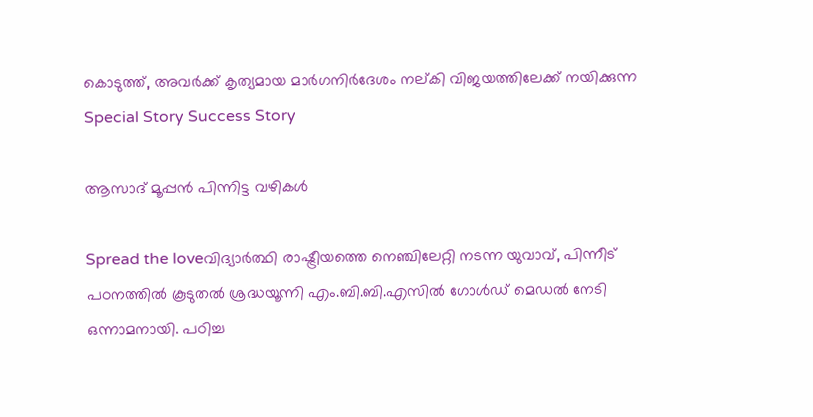കൊടുത്ത്, അവര്‍ക്ക് കൃത്യമായ മാര്‍ഗനിര്‍ദേശം നല്കി വിജയത്തിലേക്ക് നയിക്കുന്ന
Special Story Success Story

ആസാദ് മൂപ്പന്‍ പിന്നിട്ട വഴികള്‍

Spread the loveവിദ്യാര്‍ത്ഥി രാഷ്ട്രീയത്തെ നെഞ്ചിലേറ്റി നടന്ന യുവാവ്, പിന്നീട് പഠനത്തില്‍ കൂടുതല്‍ ശ്രദ്ധയൂന്നി എം.ബി.ബി.എസില്‍ ഗോള്‍ഡ് മെഡല്‍ നേടി ഒന്നാമനായി. പഠിച്ച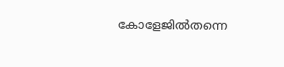കോളേജില്‍തന്നെ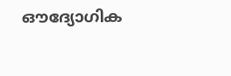ഔദ്യോഗിക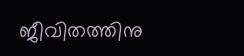ജീവിതത്തിനു